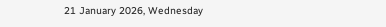21 January 2026, Wednesday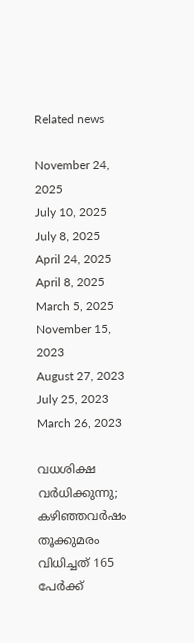Related news

November 24, 2025
July 10, 2025
July 8, 2025
April 24, 2025
April 8, 2025
March 5, 2025
November 15, 2023
August 27, 2023
July 25, 2023
March 26, 2023

വധശിക്ഷ വര്‍ധിക്കുന്നു; കഴിഞ്ഞവര്‍ഷം തൂക്കുമരം വിധിച്ചത് 165 പേര്‍ക്ക്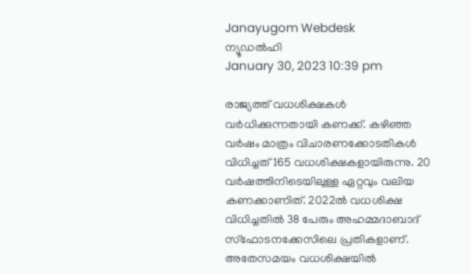Janayugom Webdesk
ന്യൂഡല്‍ഹി
January 30, 2023 10:39 pm

രാജ്യത്ത് വധശിക്ഷകള്‍ വര്‍ധിക്കുന്നതായി കണക്ക്. കഴിഞ്ഞ വര്‍ഷം മാത്രം വിചാരണക്കോടതികള്‍ വിധിച്ചത് 165 വധശിക്ഷകളായിരുന്നു. 20 വര്‍ഷത്തിനിടെയിലുള്ള ഏറ്റവും വലിയ കണക്കാണിത്. 2022ല്‍ വധശിക്ഷ വിധിച്ചതില്‍ 38 പേരും അഹമ്മദാബാദ് സ്ഫോടനക്കേസിലെ പ്രതികളാണ്. അതേസമയം വധശിക്ഷയില്‍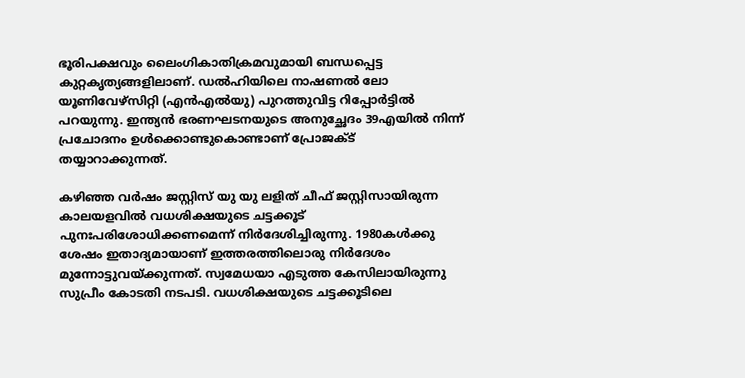ഭൂരിപക്ഷവും ലൈംഗികാതിക്രമവുമായി ബന്ധപ്പെട്ട കുറ്റകൃത്യങ്ങളിലാണ്. ഡല്‍ഹിയിലെ നാഷണല്‍ ലോ യൂണിവേഴ്സിറ്റി (എന്‍എല്‍യു) പുറത്തുവിട്ട റിപ്പോര്‍ട്ടില്‍ പറയുന്നു. ഇന്ത്യൻ ഭരണഘടനയുടെ അനുച്ഛേദം 39എയിൽ നിന്ന് പ്രചോദനം ഉൾക്കൊണ്ടുകൊണ്ടാണ് പ്രോജക്ട് തയ്യാറാക്കുന്നത്.

കഴിഞ്ഞ വര്‍ഷം ജസ്റ്റിസ് യു യു ലളിത് ചീഫ് ജസ്റ്റിസായിരുന്ന കാലയളവില്‍ വധശിക്ഷയുടെ ചട്ടക്കൂട് പുനഃപരിശോധിക്കണമെന്ന് നിര്‍ദേശിച്ചിരുന്നു. 1980കള്‍ക്കു ശേഷം ഇതാദ്യമായാണ് ഇത്തരത്തിലൊരു നിര്‍ദേശം മുന്നോട്ടുവയ്ക്കുന്നത്. സ്വമേധയാ എടുത്ത കേസിലായിരുന്നു സുപ്രീം കോടതി നടപടി. വധശിക്ഷയുടെ ചട്ടക്കൂടിലെ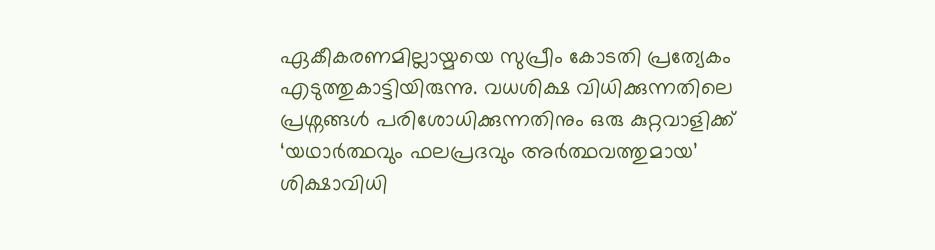ഏകീകരണമില്ലായ്മയെ സുപ്രീം കോടതി പ്രത്യേകം എടുത്തുകാട്ടിയിരുന്നു. വധശിക്ഷ വിധിക്കുന്നതിലെ പ്രശ്നങ്ങള്‍ പരിശോധിക്കുന്നതിനും ഒരു കുറ്റവാളിക്ക് ‘യഥാർത്ഥവും ഫലപ്രദവും അർത്ഥവത്തുമായ’ ശിക്ഷാവിധി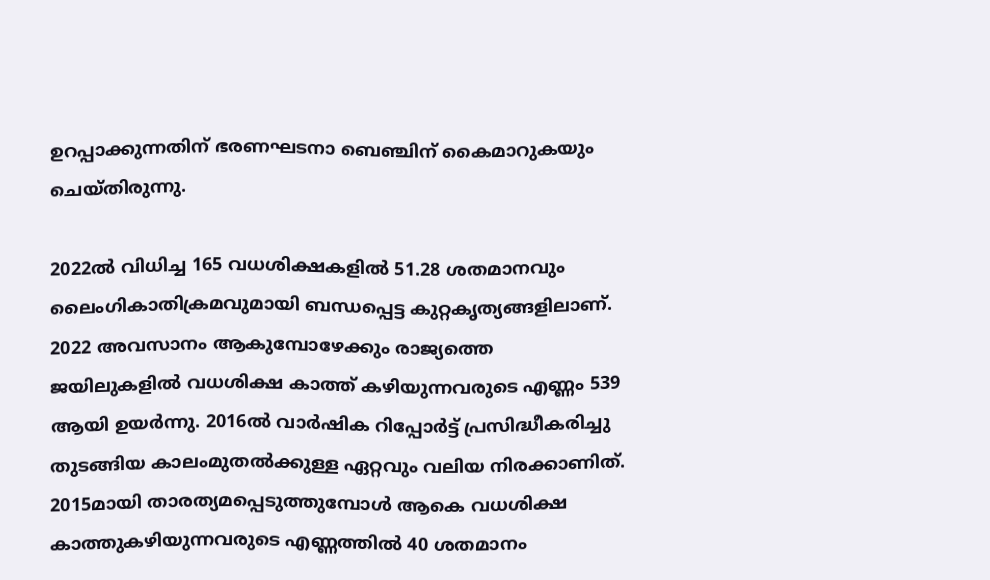ഉറപ്പാക്കുന്നതിന് ഭരണഘടനാ ബെഞ്ചിന് കൈമാറുകയും ചെയ്തിരുന്നു.

2022ല്‍ വിധിച്ച 165 വധശിക്ഷകളില്‍ 51.28 ശതമാനവും ലൈംഗികാതിക്രമവുമായി ബന്ധപ്പെട്ട കുറ്റകൃത്യങ്ങളിലാണ്.
2022 അവസാനം ആകുമ്പോഴേക്കും രാജ്യത്തെ ജയിലുകളില്‍ വധശിക്ഷ കാത്ത് കഴിയുന്നവരുടെ എണ്ണം 539 ആയി ഉയര്‍ന്നു. 2016ല്‍ വാര്‍ഷിക റിപ്പോര്‍ട്ട് പ്രസിദ്ധീകരിച്ചു തുടങ്ങിയ കാലംമുതല്‍ക്കുള്ള ഏറ്റവും വലിയ നിരക്കാണിത്. 2015മായി താരത്യമപ്പെടുത്തുമ്പോള്‍ ആകെ വധശിക്ഷ കാത്തുകഴിയുന്നവരുടെ എണ്ണത്തില്‍ 40 ശതമാനം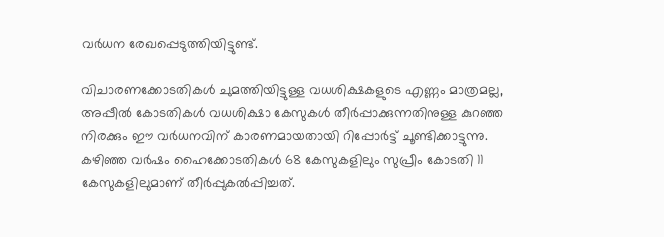വര്‍ധന രേഖപ്പെടുത്തിയിട്ടുണ്ട്.

വിചാരണക്കോടതികൾ ചുമത്തിയിട്ടുള്ള വധശിക്ഷകളുടെ എണ്ണം മാത്രമല്ല, അപ്പീൽ കോടതികൾ വധശിക്ഷാ കേസുകൾ തീർപ്പാക്കുന്നതിനുള്ള കുറഞ്ഞ നിരക്കും ഈ വര്‍ധനവിന് കാരണമായതായി റിപ്പോര്‍ട്ട് ചൂണ്ടിക്കാട്ടുന്നു. കഴിഞ്ഞ വര്‍ഷം ഹൈക്കോടതികള്‍ 68 കേസുകളിലും സുപ്രീം കോടതി 11 കേസുകളിലുമാണ് തീര്‍പ്പുകല്‍പ്പിച്ചത്.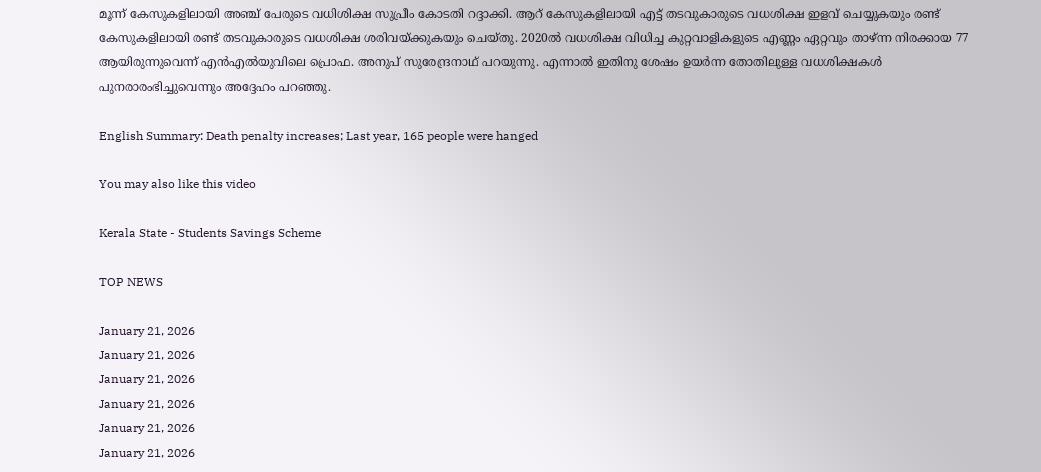മൂന്ന് കേസുകളിലായി അഞ്ച് പേരുടെ വധിശിക്ഷ സുപ്രീം കോടതി റദ്ദാക്കി. ആറ് കേസുകളിലായി എട്ട് തടവുകാരുടെ വധശിക്ഷ ഇളവ് ചെയ്യുകയും രണ്ട് കേസുകളിലായി രണ്ട് തടവുകാരുടെ വധശിക്ഷ ശരിവയ്ക്കുകയും ചെയ്തു. 2020ല്‍ വധശിക്ഷ വിധിച്ച കുറ്റവാളികളുടെ എണ്ണം ഏറ്റവും താഴ്ന്ന നിരക്കായ 77 ആയിരുന്നുവെന്ന് എൻ‌എൽ‌യുവിലെ പ്രൊഫ. അനുപ് സുരേന്ദ്രനാഥ് പറയുന്നു. എന്നാല്‍ ഇതിനു ശേഷം ഉയർന്ന തോതിലുള്ള വധശിക്ഷകൾ പുനരാരംഭിച്ചുവെന്നും അദ്ദേഹം പറഞ്ഞു.

English Summary: Death penalty increases; Last year, 165 people were hanged

You may also like this video

Kerala State - Students Savings Scheme

TOP NEWS

January 21, 2026
January 21, 2026
January 21, 2026
January 21, 2026
January 21, 2026
January 21, 2026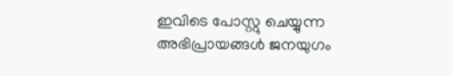ഇവിടെ പോസ്റ്റു ചെയ്യുന്ന അഭിപ്രായങ്ങള്‍ ജനയുഗം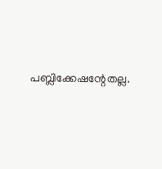പബ്ലിക്കേഷന്റേതല്ല.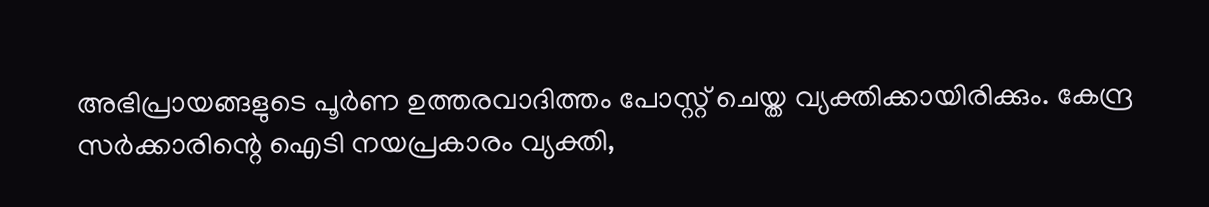അഭിപ്രായങ്ങളുടെ പൂര്‍ണ ഉത്തരവാദിത്തം പോസ്റ്റ് ചെയ്ത വ്യക്തിക്കായിരിക്കും. കേന്ദ്ര സര്‍ക്കാരിന്റെ ഐടി നയപ്രകാരം വ്യക്തി,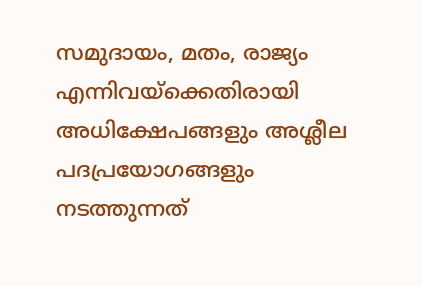സമുദായം, മതം, രാജ്യം എന്നിവയ്‌ക്കെതിരായി അധിക്ഷേപങ്ങളും അശ്ലീല പദപ്രയോഗങ്ങളും നടത്തുന്നത്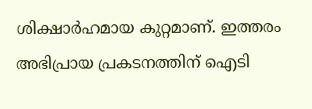ശിക്ഷാര്‍ഹമായ കുറ്റമാണ്. ഇത്തരം അഭിപ്രായ പ്രകടനത്തിന് ഐടി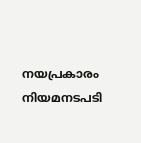നയപ്രകാരം നിയമനടപടി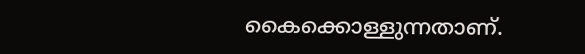കൈക്കൊള്ളുന്നതാണ്.